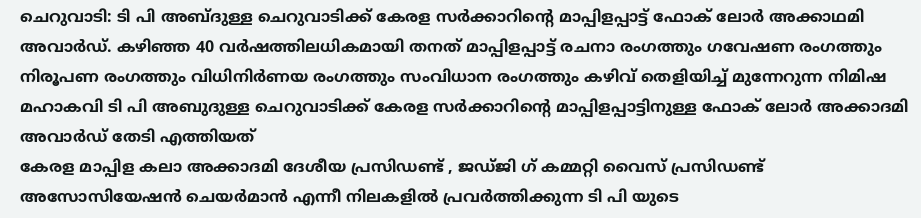ചെറുവാടി: ടി പി അബ്ദുള്ള ചെറുവാടിക്ക് കേരള സർക്കാറിന്റെ മാപ്പിളപ്പാട്ട് ഫോക് ലോർ അക്കാഥമി അവാർഡ്. കഴിഞ്ഞ 40 വർഷത്തിലധികമായി തനത് മാപ്പിളപ്പാട്ട് രചനാ രംഗത്തും ഗവേഷണ രംഗത്തും നിരൂപണ രംഗത്തും വിധിനിർണയ രംഗത്തും സംവിധാന രംഗത്തും കഴിവ് തെളിയിച്ച് മുന്നേറുന്ന നിമിഷ മഹാകവി ടി പി അബുദുള്ള ചെറുവാടിക്ക് കേരള സർക്കാറിന്റെ മാപ്പിളപ്പാട്ടിനുള്ള ഫോക് ലോർ അക്കാദമി അവാർഡ് തേടി എത്തിയത്
കേരള മാപ്പിള കലാ അക്കാദമി ദേശീയ പ്രസിഡണ്ട് , ജഡ്ജി ഗ് കമ്മറ്റി വൈസ് പ്രസിഡണ്ട് അസോസിയേഷൻ ചെയർമാൻ എന്നീ നിലകളിൽ പ്രവർത്തിക്കുന്ന ടി പി യുടെ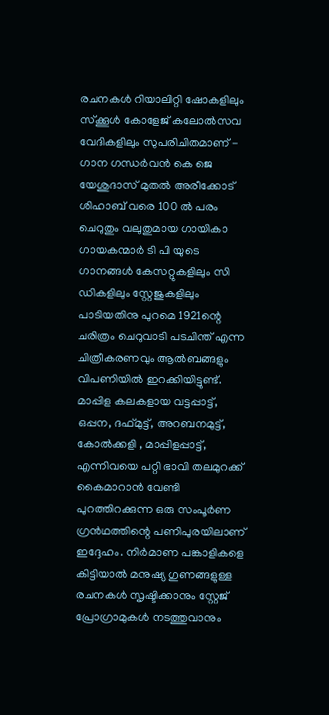രചനകൾ റിയാലിറ്റി ഷോകളിലും സ്ക്കൂൾ കോളേജ് കലോൽസവ വേദികളിലും സുപരിചിതമാണ് - ഗാന ഗന്ധർവൻ കെ ജെ യേശുദാസ് മുതൽ അരീക്കോട് ശിഹാബ് വരെ 100 ൽ പരം ചെറുതും വലുതുമായ ഗായികാ ഗായകന്മാർ ടി പി യുടെ ഗാനങ്ങൾ കേസറ്റുകളിലും സി ഡികളിലും സ്റ്റേജുകളിലും പാടിയതിനു പുറമെ 1921ന്റെ ചരിത്രം ചെറുവാടി പടചിന്ത് എന്ന ചിത്രീകരണവും ആൽബങ്ങളും വിപണിയിൽ ഇറക്കിയിട്ടുണ്ട്.
മാപ്പിള കലകളായ വട്ടപ്പാട്ട്, ഒപ്പന, ദഫ്മുട്ട്, അറബനമുട്ട്, കോൽക്കളി , മാപ്പിളപ്പാട്ട്, എന്നിവയെ പറ്റി ഭാവി തലമുറക്ക് കൈമാറാൻ വേണ്ടി പുറത്തിറക്കുന്ന ഒരു സംപൂർണ ഗ്രൻഥത്തിന്റെ പണിപുരയിലാണ് ഇദ്ദേഹം. നിർമാണ പങ്കാളികളെ കിട്ടിയാൽ മനുഷ്യ ഗുണങ്ങളുള്ള രചനകൾ സൃഷ്ടിക്കാനും സ്റ്റേജ് പ്രോഗ്രാമുകൾ നടത്തുവാനും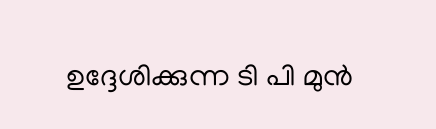ഉദ്ദേശിക്കുന്ന ടി പി മുൻ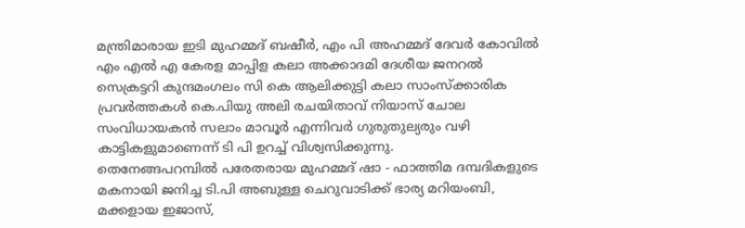മന്ത്രിമാരായ ഇടി മുഹമ്മദ് ബഷീർ, എം പി അഹമ്മദ് ദേവർ കോവിൽ എം എൽ എ കേരള മാപ്പിള കലാ അക്കാദമി ദേശീയ ജനറൽ സെക്രട്ടറി കുന്ദമംഗലം സി കെ ആലിക്കുട്ടി കലാ സാംസ്ക്കാരിക പ്രവർത്തകൾ കെ.പിയു അലി രചയിതാവ് നിയാസ് ചോല സംവിധായകൻ സലാം മാവൂർ എന്നിവർ ഗുരുതുല്യരും വഴി കാട്ടികളുമാണെന്ന് ടി പി ഉറച്ച് വിശ്വസിക്കുന്നു.
തെനേങ്ങപറമ്പിൽ പരേതരായ മുഹമ്മദ് ഷാ - ഫാത്തിമ ദമ്പദികളുടെ മകനായി ജനിച്ച ടി.പി അബുള്ള ചെറുവാടിക്ക് ഭാര്യ മറിയംബി, മക്കളായ ഇജാസ്,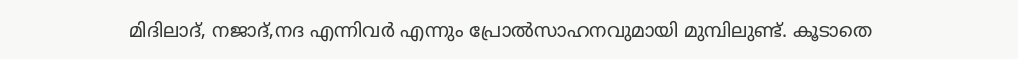മിദിലാദ്, നജാദ്,നദ എന്നിവർ എന്നും പ്രോൽസാഹനവുമായി മുമ്പിലുണ്ട്. കൂടാതെ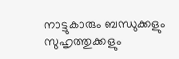നാട്ടുകാരും ബന്ധുക്കളും സുഹൃത്തുക്കളും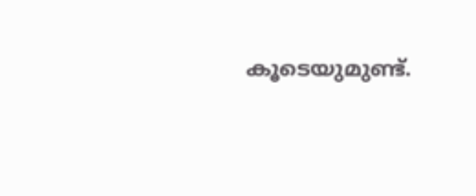കൂടെയുമുണ്ട്.